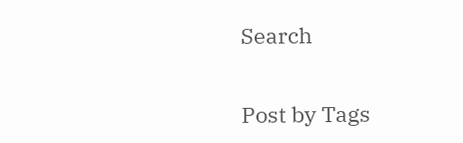Search


Post by Tags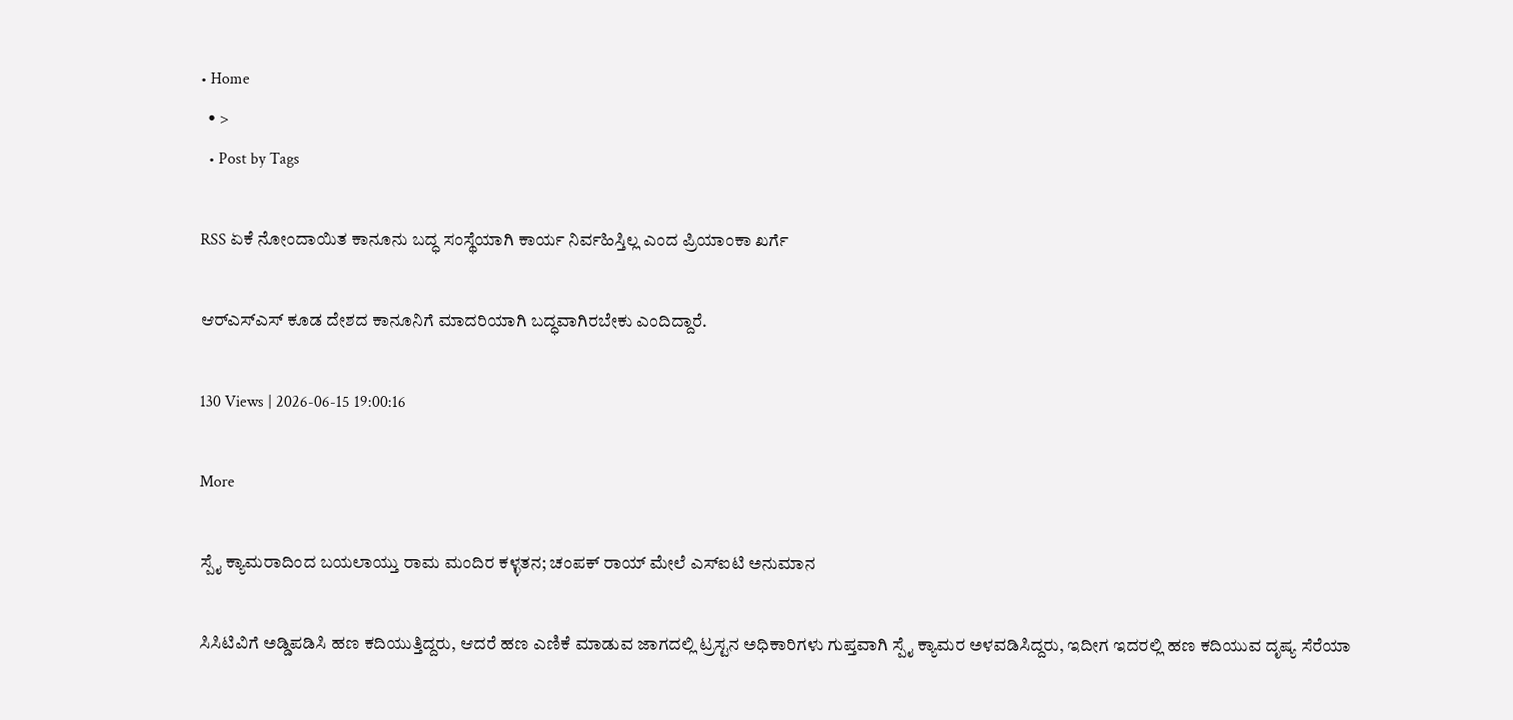• Home
  • >
  • Post by Tags

RSS ಏಕೆ ನೋಂದಾಯಿತ ಕಾನೂನು ಬದ್ಧ ಸಂಸ್ಥೆಯಾಗಿ ಕಾರ್ಯ ನಿರ್ವಹಿಸ್ತಿಲ್ಲ ಎಂದ ಪ್ರಿಯಾಂಕಾ ಖರ್ಗೆ

ಆರ್‌ಎಸ್‌ಎಸ್ ಕೂಡ ದೇಶದ ಕಾನೂನಿಗೆ ಮಾದರಿಯಾಗಿ ಬದ್ಧವಾಗಿರಬೇಕು ಎಂದಿದ್ದಾರೆ.

130 Views | 2026-06-15 19:00:16

More

ಸ್ಪೈ ಕ್ಯಾಮರಾದಿಂದ ಬಯಲಾಯ್ತು ರಾಮ ಮಂದಿರ ಕಳ್ಳತನ; ಚಂಪಕ್‌ ರಾಯ್‌ ಮೇಲೆ ಎಸ್‌ಐಟಿ ಅನುಮಾನ

ಸಿಸಿಟಿವಿಗೆ ಅಡ್ಡಿಪಡಿಸಿ ಹಣ ಕದಿಯುತ್ತಿದ್ದರು, ಆದರೆ ಹಣ ಎಣಿಕೆ ಮಾಡುವ ಜಾಗದಲ್ಲಿ ಟ್ರಸ್ಟನ ಅಧಿಕಾರಿಗಳು ಗುಪ್ತವಾಗಿ ಸ್ಪೈ ಕ್ಯಾಮರ ಅಳವಡಿಸಿದ್ದರು, ಇದೀಗ ಇದರಲ್ಲಿ ಹಣ ಕದಿಯುವ ದೃಷ್ಯ ಸೆರೆಯಾ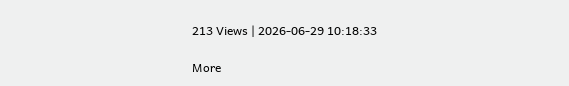213 Views | 2026-06-29 10:18:33

More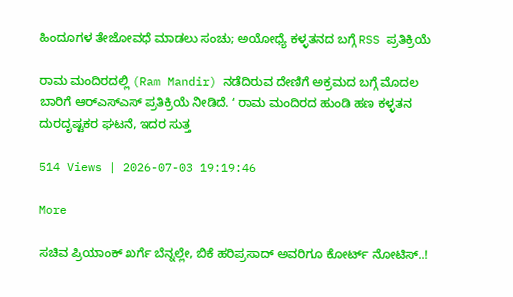ಹಿಂದೂಗಳ ತೇಜೋವಧೆ ಮಾಡಲು ಸಂಚು; ಅಯೋಧ್ಯೆ ಕಳ್ಳತನದ ಬಗ್ಗೆ RSS ಪ್ರತಿಕ್ರಿಯೆ

ರಾಮ ಮಂದಿರದಲ್ಲಿ (Ram Mandir) ನಡೆದಿರುವ ದೇಣಿಗೆ ಅಕ್ರಮದ ಬಗ್ಗೆ ಮೊದಲ ಬಾರಿಗೆ ಆರ್‌ಎಸ್‌ಎಸ್‌ ಪ್ರತಿಕ್ರಿಯೆ ನೀಡಿದೆ. ʻ ರಾಮ ಮಂದಿರದ ಹುಂಡಿ ಹಣ ಕಳ್ಳತನ ದುರದೃಷ್ಟಕರ ಘಟನೆ, ಇದರ ಸುತ್ತ

514 Views | 2026-07-03 19:19:46

More

ಸಚಿವ ಪ್ರಿಯಾಂಕ್ ಖರ್ಗೆ ಬೆನ್ನಲ್ಲೇ, ಬಿಕೆ ಹರಿಪ್ರಸಾದ್ ಅವರಿಗೂ ಕೋರ್ಟ್ ನೋಟಿಸ್..!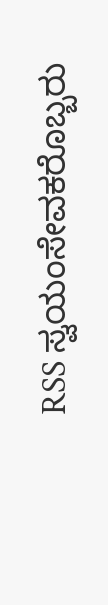RSS ಸ್ವಯಂಸೇವಕರೊಬ್ಬರು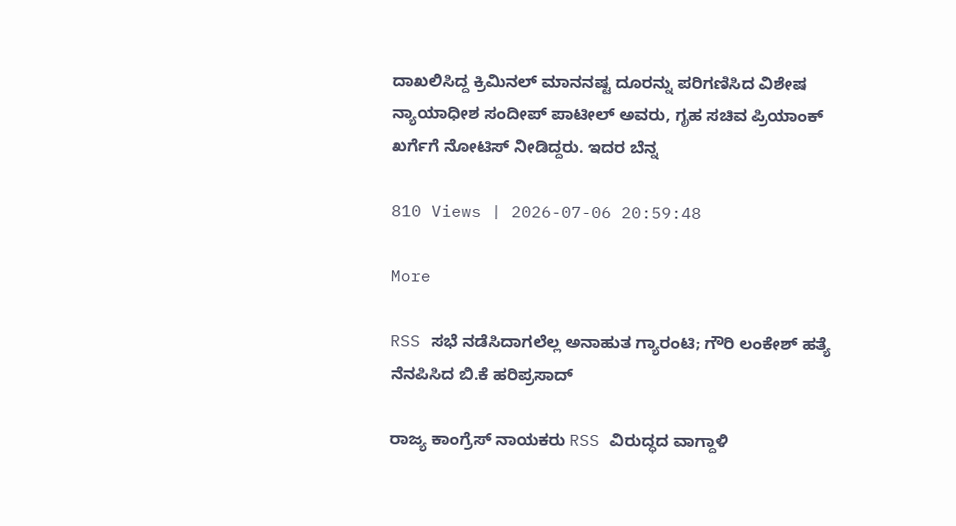ದಾಖಲಿಸಿದ್ದ ಕ್ರಿಮಿನಲ್ ಮಾನನಷ್ಟ ದೂರನ್ನು ಪರಿಗಣಿಸಿದ ವಿಶೇಷ ನ್ಯಾಯಾಧೀಶ ಸಂದೀಪ್ ಪಾಟೀಲ್ ಅವರು, ಗೃಹ ಸಚಿವ ಪ್ರಿಯಾಂಕ್ ಖರ್ಗೆಗೆ ನೋಟಿಸ್ ನೀಡಿದ್ದರು. ಇದರ ಬೆನ್ನ

810 Views | 2026-07-06 20:59:48

More

RSS ಸಭೆ ನಡೆಸಿದಾಗಲೆಲ್ಲ ಅನಾಹುತ ಗ್ಯಾರಂಟಿ; ಗೌರಿ ಲಂಕೇಶ್ ಹತ್ಯೆ ನೆನಪಿಸಿದ ಬಿ.ಕೆ ಹರಿಪ್ರಸಾದ್

ರಾಜ್ಯ ಕಾಂಗ್ರೆಸ್ ನಾಯಕರು RSS ವಿರುದ್ಧದ ವಾಗ್ದಾಳಿ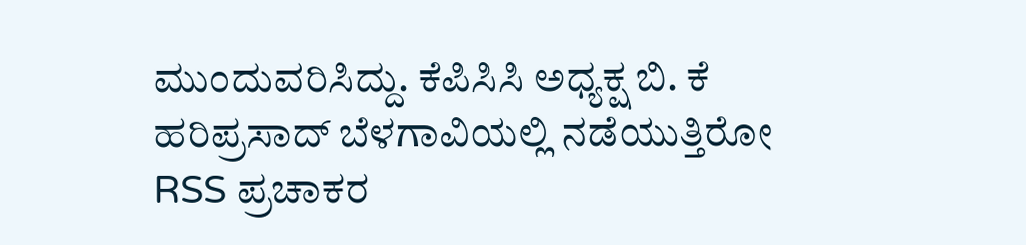ಮುಂದುವರಿಸಿದ್ದು. ಕೆಪಿಸಿಸಿ ಅಧ್ಯಕ್ಷ ಬಿ. ಕೆ ಹರಿಪ್ರಸಾದ್ ಬೆಳಗಾವಿಯಲ್ಲಿ ನಡೆಯುತ್ತಿರೋ RSS ಪ್ರಚಾಕರ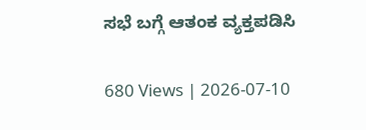ಸಭೆ ಬಗ್ಗೆ ಆತಂಕ ವ್ಯಕ್ತಪಡಿಸಿ

680 Views | 2026-07-10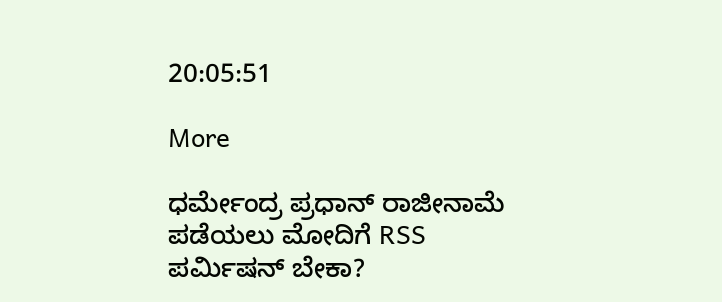20:05:51

More

ಧರ್ಮೇಂದ್ರ ಪ್ರಧಾನ್ ರಾಜೀನಾಮೆ ಪಡೆಯಲು ಮೋದಿಗೆ RSS ಪರ್ಮಿಷನ್ ಬೇಕಾ?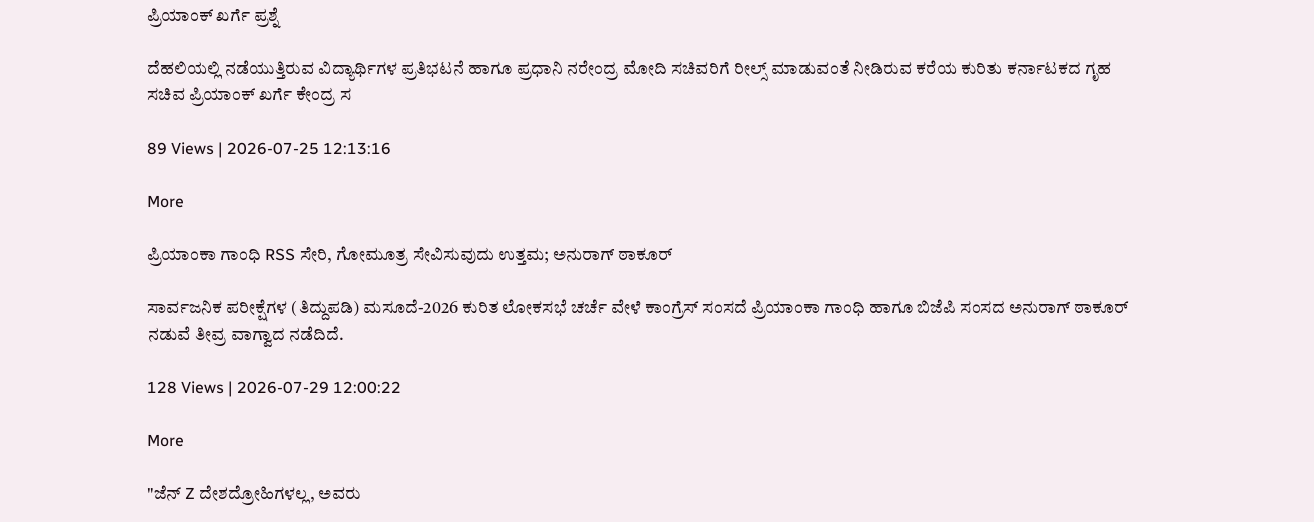ಪ್ರಿಯಾಂಕ್ ಖರ್ಗೆ ಪ್ರಶ್ನೆ

ದೆಹಲಿಯಲ್ಲಿ ನಡೆಯುತ್ತಿರುವ ವಿದ್ಯಾರ್ಥಿಗಳ ಪ್ರತಿಭಟನೆ ಹಾಗೂ ಪ್ರಧಾನಿ ನರೇಂದ್ರ ಮೋದಿ ಸಚಿವರಿಗೆ ರೀಲ್ಸ್ ಮಾಡುವಂತೆ ನೀಡಿರುವ ಕರೆಯ ಕುರಿತು ಕರ್ನಾಟಕದ ಗೃಹ ಸಚಿವ ಪ್ರಿಯಾಂಕ್ ಖರ್ಗೆ ಕೇಂದ್ರ ಸ

89 Views | 2026-07-25 12:13:16

More

ಪ್ರಿಯಾಂಕಾ ಗಾಂಧಿ RSS ಸೇರಿ, ಗೋಮೂತ್ರ ಸೇವಿಸುವುದು ಉತ್ತಮ; ಅನುರಾಗ್ ಠಾಕೂರ್

ಸಾರ್ವಜನಿಕ ಪರೀಕ್ಷೆಗಳ (ತಿದ್ದುಪಡಿ) ಮಸೂದೆ-2026 ಕುರಿತ ಲೋಕಸಭೆ ಚರ್ಚೆ ವೇಳೆ ಕಾಂಗ್ರೆಸ್ ಸಂಸದೆ ಪ್ರಿಯಾಂಕಾ ಗಾಂಧಿ ಹಾಗೂ ಬಿಜೆಪಿ ಸಂಸದ ಅನುರಾಗ್ ಠಾಕೂರ್ ನಡುವೆ ತೀವ್ರ ವಾಗ್ವಾದ ನಡೆದಿದೆ.

128 Views | 2026-07-29 12:00:22

More

"ಜೆನ್ Z ದೇಶದ್ರೋಹಿಗಳಲ್ಲ, ಅವರು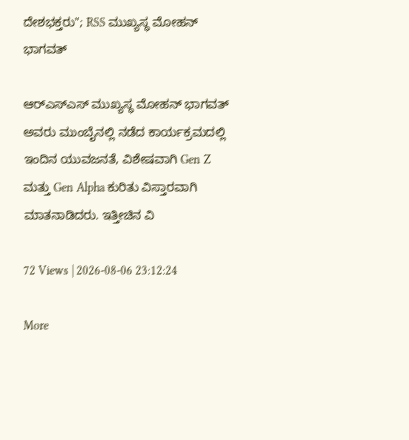ದೇಶಭಕ್ತರು"; RSS ಮುಖ್ಯಸ್ಥ ಮೋಹನ್ ಭಾಗವತ್

ಆರ್‌ಎಸ್‌ಎಸ್‌ ಮುಖ್ಯಸ್ಥ ಮೋಹನ್ ಭಾಗವತ್ ಅವರು ಮುಂಬೈನಲ್ಲಿ ನಡೆದ ಕಾರ್ಯಕ್ರಮದಲ್ಲಿ ಇಂದಿನ ಯುವಜನತೆ, ವಿಶೇಷವಾಗಿ Gen Z ಮತ್ತು Gen Alpha ಕುರಿತು ವಿಸ್ತಾರವಾಗಿ ಮಾತನಾಡಿದರು. ಇತ್ತೀಚಿನ ವಿ

72 Views | 2026-08-06 23:12:24

More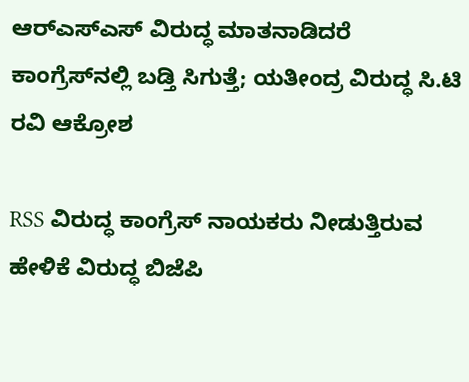ಆರ್‌ಎಸ್‌ಎಸ್‌ ವಿರುದ್ಧ ಮಾತನಾಡಿದರೆ ಕಾಂಗ್ರೆಸ್‌ನಲ್ಲಿ ಬಡ್ತಿ ಸಿಗುತ್ತೆ; ಯತೀಂದ್ರ ವಿರುದ್ಧ ಸಿ.ಟಿ ರವಿ ಆಕ್ರೋಶ

RSS ವಿರುದ್ಧ ಕಾಂಗ್ರೆಸ್‌ ನಾಯಕರು ನೀಡುತ್ತಿರುವ ಹೇಳಿಕೆ ವಿರುದ್ಧ ಬಿಜೆಪಿ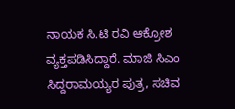ನಾಯಕ ಸಿ.ಟಿ ರವಿ ಆಕ್ರೋಶ ವ್ಯಕ್ತಪಡಿಸಿದ್ದಾರೆ. ಮಾಜಿ ಸಿಎಂ ಸಿದ್ದರಾಮಯ್ಯರ ಪುತ್ರ, ಸಚಿವ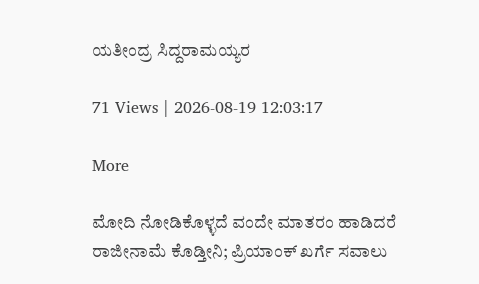ಯತೀಂದ್ರ ಸಿದ್ದರಾಮಯ್ಯರ

71 Views | 2026-08-19 12:03:17

More

ಮೋದಿ ನೋಡಿಕೊಳ್ಳದೆ ವಂದೇ ಮಾತರಂ ಹಾಡಿದರೆ ರಾಜೀನಾಮೆ ಕೊಡ್ತೀನಿ; ಪ್ರಿಯಾಂಕ್‌ ಖರ್ಗೆ ಸವಾಲು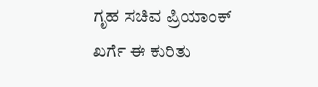ಗೃಹ ಸಚಿವ ಪ್ರಿಯಾಂಕ್‌ ಖರ್ಗೆ ಈ ಕುರಿತು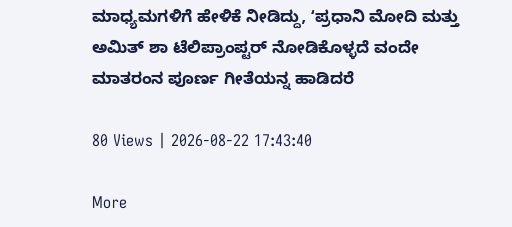ಮಾಧ್ಯಮಗಳಿಗೆ ಹೇಳಿಕೆ ನೀಡಿದ್ದು, ʻಪ್ರಧಾನಿ ಮೋದಿ ಮತ್ತು ಅಮಿತ್‌ ಶಾ ಟೆಲಿಪ್ರಾಂಪ್ಟರ್‌ ನೋಡಿಕೊಳ್ಳದೆ ವಂದೇ ಮಾತರಂನ ಪೂರ್ಣ ಗೀತೆಯನ್ನ ಹಾಡಿದರೆ

80 Views | 2026-08-22 17:43:40

More